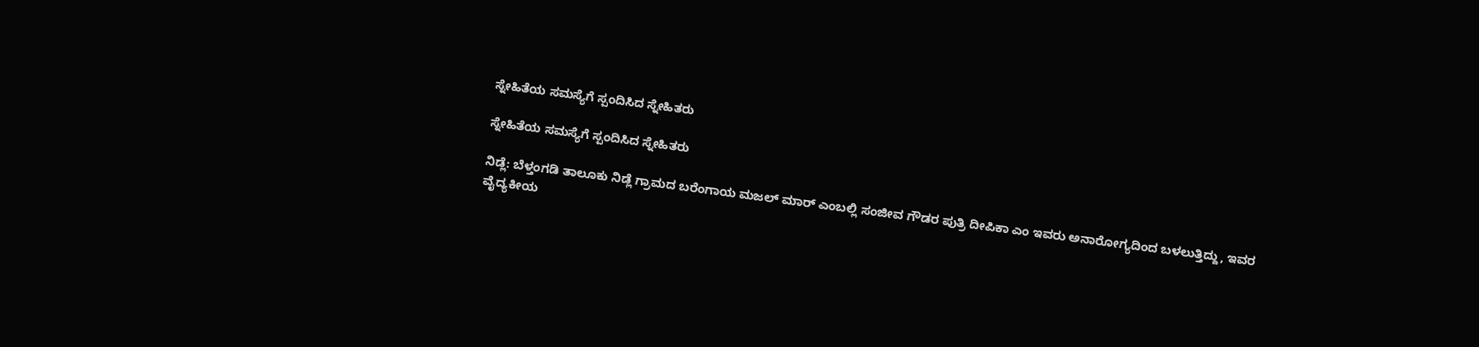ಸ್ನೇಹಿತೆಯ ಸಮಸ್ಯೆಗೆ ಸ್ಪಂದಿಸಿದ ಸ್ನೇಹಿತರು

ಸ್ನೇಹಿತೆಯ ಸಮಸ್ಯೆಗೆ ಸ್ಪಂದಿಸಿದ ಸ್ನೇಹಿತರು

ನಿಡ್ಲೆ: ಬೆಳ್ತಂಗಡಿ ತಾಲೂಕು ನಿಡ್ಲೆ ಗ್ರಾಮದ ಬರೆಂಗಾಯ ಮಜಲ್ ಮಾರ್ ಎಂಬಲ್ಲಿ ಸಂಜೀವ ಗೌಡರ ಪುತ್ರಿ ದೀಪಿಕಾ ಎಂ ಇವರು ಅನಾರೋಗ್ಯದಿಂದ ಬಳಲುತ್ತಿದ್ದು, ಇವರ ವೈದ್ಯಕೀಯ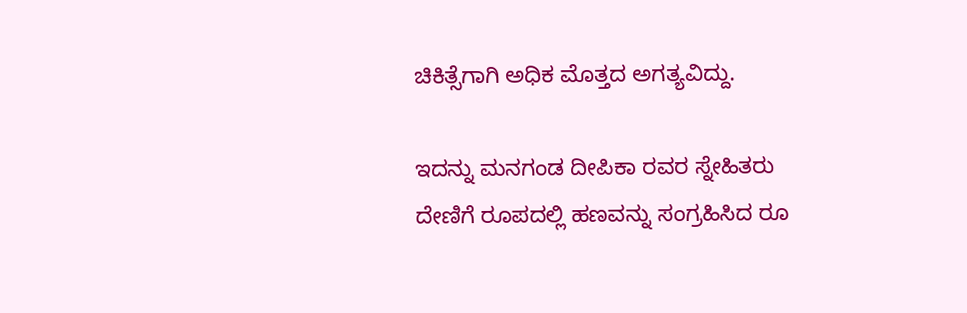ಚಿಕಿತ್ಸೆಗಾಗಿ ಅಧಿಕ ಮೊತ್ತದ ಅಗತ್ಯವಿದ್ದು.

ಇದನ್ನು ಮನಗಂಡ ದೀಪಿಕಾ ರವರ ಸ್ನೇಹಿತರು ದೇಣಿಗೆ ರೂಪದಲ್ಲಿ ಹಣವನ್ನು ಸಂಗ್ರಹಿಸಿದ ರೂ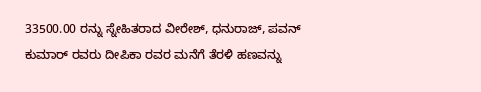33500.00 ರನ್ನು ಸ್ನೇಹಿತರಾದ ವೀರೇಶ್, ಧನುರಾಜ್, ಪವನ್ ಕುಮಾರ್ ರವರು ದೀಪಿಕಾ ರವರ ಮನೆಗೆ ತೆರಳಿ ಹಣವನ್ನು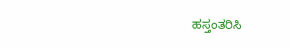ಹಸ್ತಂತರಿಸಿ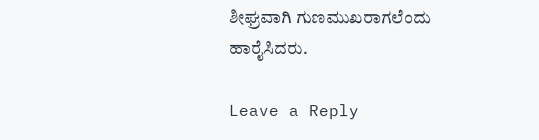ಶೀಘ್ರವಾಗಿ ಗುಣಮುಖರಾಗಲೆಂದು ಹಾರೈಸಿದರು.

Leave a Reply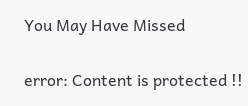You May Have Missed

error: Content is protected !!